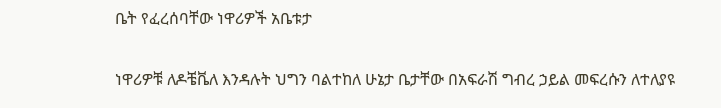ቤት የፈረሰባቸው ነዋሪዎች አቤቱታ

ነዋሪዎቹ ለዶቼቬለ እንዳሉት ህግን ባልተከለ ሁኔታ ቤታቸው በአፍራሽ ግብረ ኃይል መፍረሱን ለተለያዩ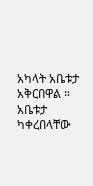አካላት አቤቱታ አቅርበዋል ። አቤቱታ ካቀረበላቸው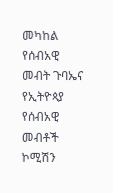መካከል የሰብአዊ መብት ጉባኤና የኢትዮጳያ የሰብአዊ መብቶች ኮሚሽን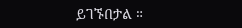ይገኙበታል ።